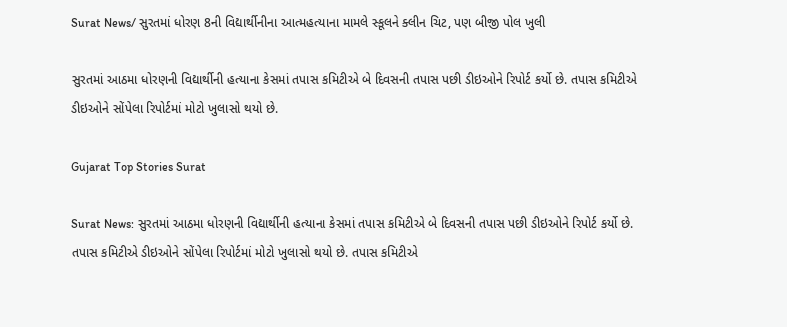Surat News/ સુરતમાં ધોરણ 8ની વિદ્યાર્થીનીના આત્મહત્યાના મામલે સ્કૂલને ક્લીન ચિટ, પણ બીજી પોલ ખુલી

સુરતમાં આઠમા ધોરણની વિદ્યાર્થીની હત્યાના કેસમાં તપાસ કમિટીએ બે દિવસની તપાસ પછી ડીઇઓને રિપોર્ટ કર્યો છે. તપાસ કમિટીએ ડીઇઓને સોંપેલા રિપોર્ટમાં મોટો ખુલાસો થયો છે.

Gujarat Top Stories Surat

Surat News: સુરતમાં આઠમા ધોરણની વિદ્યાર્થીની હત્યાના કેસમાં તપાસ કમિટીએ બે દિવસની તપાસ પછી ડીઇઓને રિપોર્ટ કર્યો છે. તપાસ કમિટીએ ડીઇઓને સોંપેલા રિપોર્ટમાં મોટો ખુલાસો થયો છે. તપાસ કમિટીએ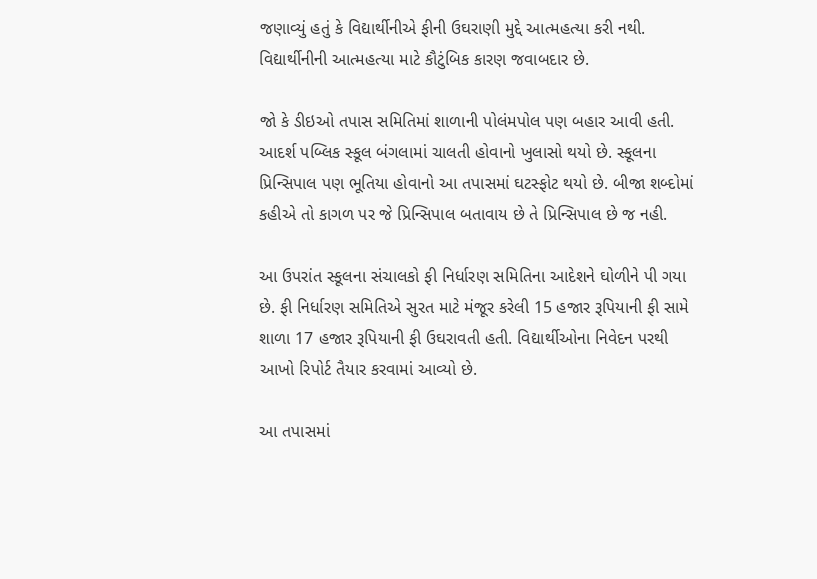જણાવ્યું હતું કે વિદ્યાર્થીનીએ ફીની ઉઘરાણી મુદ્દે આત્મહત્યા કરી નથી. વિદ્યાર્થીનીની આત્મહત્યા માટે કૌટુંબિક કારણ જવાબદાર છે.

જો કે ડીઇઓ તપાસ સમિતિમાં શાળાની પોલંમપોલ પણ બહાર આવી હતી. આદર્શ પબ્લિક સ્કૂલ બંગલામાં ચાલતી હોવાનો ખુલાસો થયો છે. સ્કૂલના પ્રિન્સિપાલ પણ ભૂતિયા હોવાનો આ તપાસમાં ઘટસ્ફોટ થયો છે. બીજા શબ્દોમાં કહીએ તો કાગળ પર જે પ્રિન્સિપાલ બતાવાય છે તે પ્રિન્સિપાલ છે જ નહી.

આ ઉપરાંત સ્કૂલના સંચાલકો ફી નિર્ધારણ સમિતિના આદેશને ઘોળીને પી ગયા છે. ફી નિર્ધારણ સમિતિએ સુરત માટે મંજૂર કરેલી 15 હજાર રૂપિયાની ફી સામે શાળા 17 હજાર રૂપિયાની ફી ઉઘરાવતી હતી. વિદ્યાર્થીઓના નિવેદન પરથી આખો રિપોર્ટ તૈયાર કરવામાં આવ્યો છે.

આ તપાસમાં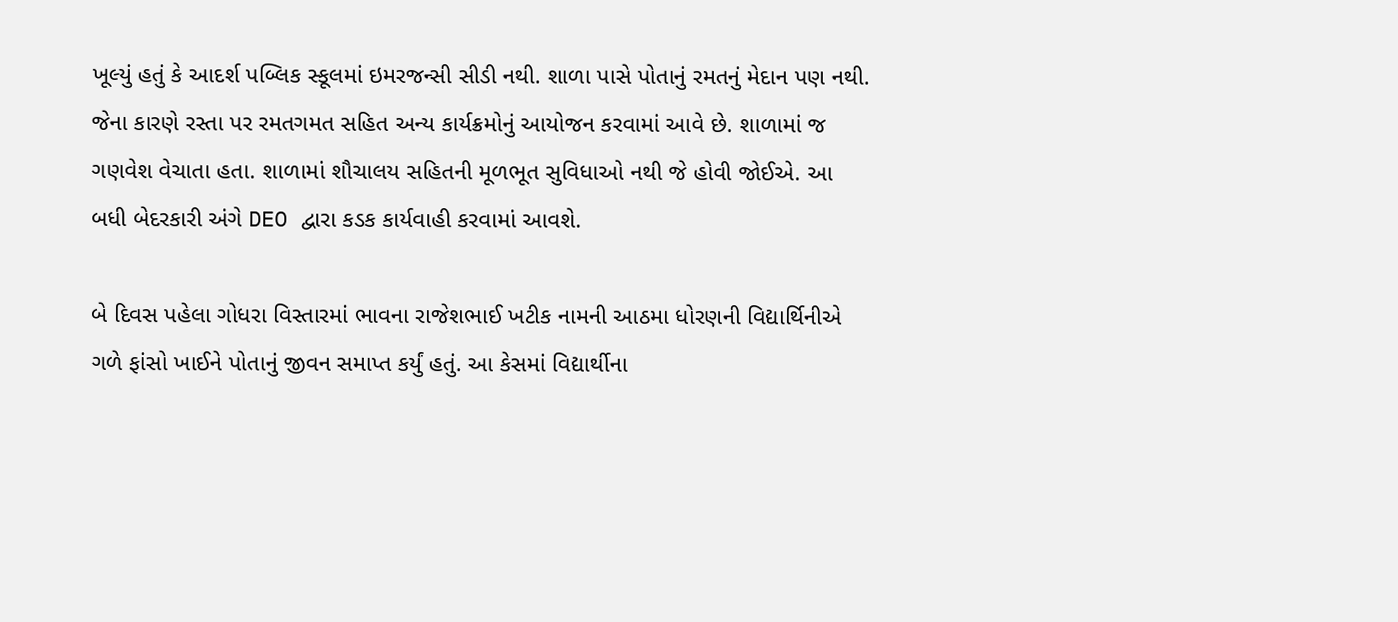ખૂલ્યું હતું કે આદર્શ પબ્લિક સ્કૂલમાં ઇમરજન્સી સીડી નથી. શાળા પાસે પોતાનું રમતનું મેદાન પણ નથી. જેના કારણે રસ્તા પર રમતગમત સહિત અન્ય કાર્યક્રમોનું આયોજન કરવામાં આવે છે. શાળામાં જ ગણવેશ વેચાતા હતા. શાળામાં શૌચાલય સહિતની મૂળભૂત સુવિધાઓ નથી જે હોવી જોઈએ. આ બધી બેદરકારી અંગે DEO દ્વારા કડક કાર્યવાહી કરવામાં આવશે.

બે દિવસ પહેલા ગોધરા વિસ્તારમાં ભાવના રાજેશભાઈ ખટીક નામની આઠમા ધોરણની વિદ્યાર્થિનીએ ગળે ફાંસો ખાઈને પોતાનું જીવન સમાપ્ત કર્યું હતું. આ કેસમાં વિદ્યાર્થીના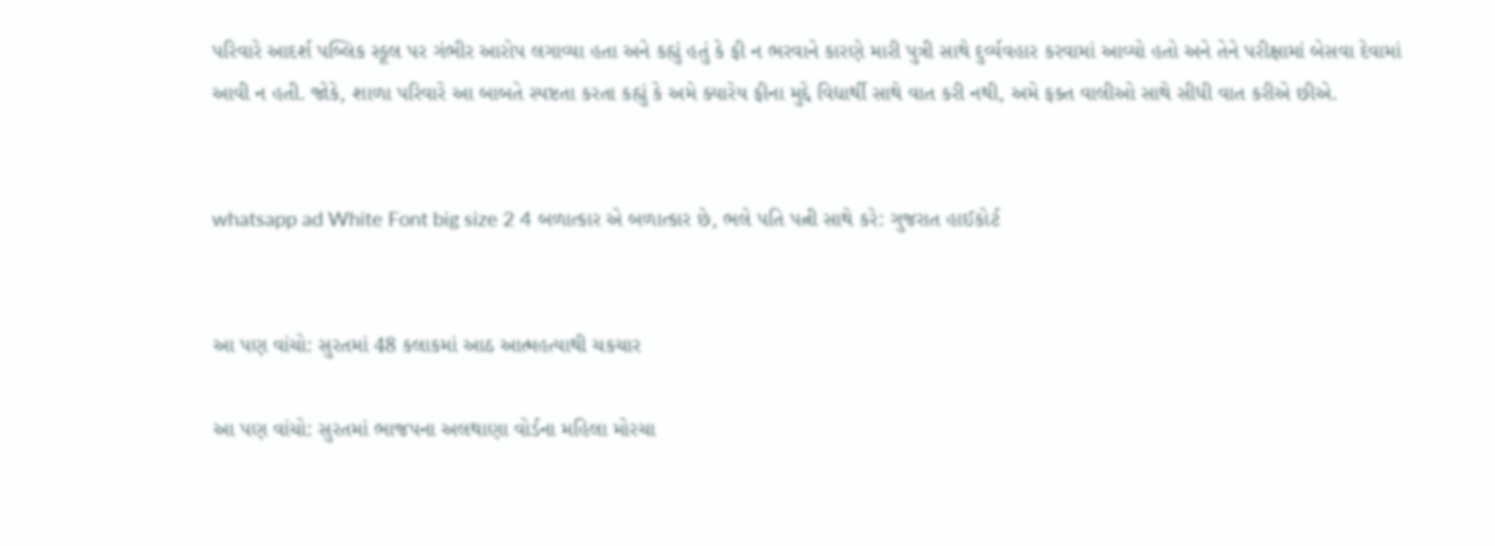પરિવારે આદર્શ પબ્લિક સ્કૂલ પર ગંભીર આરોપ લગાવ્યા હતા અને કહ્યું હતું કે ફી ન ભરવાને કારણે મારી પુત્રી સાથે દુર્વ્યવહાર કરવામાં આવ્યો હતો અને તેને પરીક્ષામાં બેસવા દેવામાં આવી ન હતી. જોકે, શાળા પરિવારે આ બાબતે સ્પષ્ટતા કરતા કહ્યું કે અમે ક્યારેય ફીના મુદ્દે વિદ્યાર્થી સાથે વાત કરી નથી, અમે ફક્ત વાલીઓ સાથે સીધી વાત કરીએ છીએ.


whatsapp ad White Font big size 2 4 બળાત્કાર એ બળાત્કાર છે, ભલે પતિ પત્ની સાથે કરે: ગુજરાત હાઈકોર્ટ


આ પણ વાંચો: સુરતમાં 48 કલાકમાં આઠ આત્મહત્યાથી ચકચાર

આ પણ વાંચો: સુરતમાં ભાજપના અલથાણા વોર્ડના મહિલા મોરચા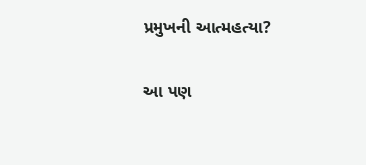પ્રમુખની આત્મહત્યા?

આ પણ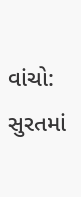વાંચો: સુરતમાં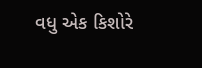વધુ એક કિશોરે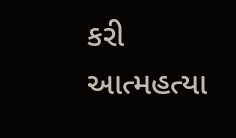કરી આત્મહત્યા